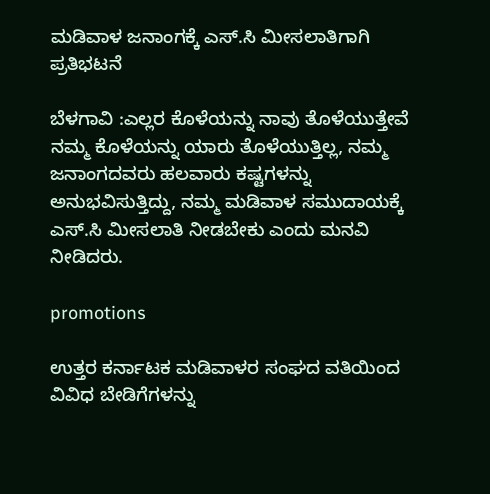ಮಡಿವಾಳ ಜನಾಂಗಕ್ಕೆ ಎಸ್.ಸಿ ಮೀಸಲಾತಿಗಾಗಿ ಪ್ರತಿಭಟನೆ

ಬೆಳಗಾವಿ :ಎಲ್ಲರ ಕೊಳೆಯನ್ನು ನಾವು ತೊಳೆಯುತ್ತೇವೆ ನಮ್ಮ ಕೊಳೆಯನ್ನು ಯಾರು ತೊಳೆಯುತ್ತಿಲ್ಲ, ನಮ್ಮ ಜನಾಂಗದವರು ಹಲವಾರು ಕಷ್ಟಗಳನ್ನು ಅನುಭವಿಸುತ್ತಿದ್ದು, ನಮ್ಮ ಮಡಿವಾಳ ಸಮುದಾಯಕ್ಕೆ ಎಸ್.ಸಿ ಮೀಸಲಾತಿ ನೀಡಬೇಕು ಎಂದು ಮನವಿ ನೀಡಿದರು.

promotions

ಉತ್ತರ ಕರ್ನಾಟಕ ಮಡಿವಾಳರ ಸಂಘದ ವತಿಯಿಂದ ವಿವಿಧ ಬೇಡಿಗೆಗಳನ್ನು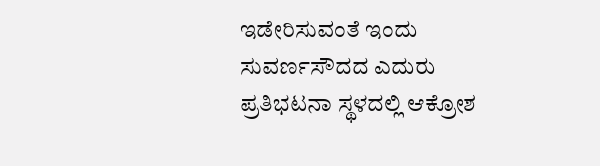ಇಡೇರಿಸುವಂತೆ ಇಂದು ಸುವರ್ಣಸೌದದ ಎದುರು ಪ್ರತಿಭಟನಾ ಸ್ಥಳದಲ್ಲಿ ಆಕ್ರೋಶ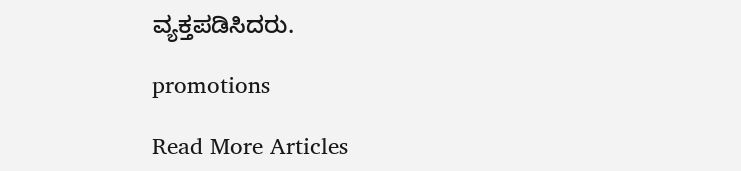ವ್ಯಕ್ತಪಡಿಸಿದರು.

promotions

Read More Articles